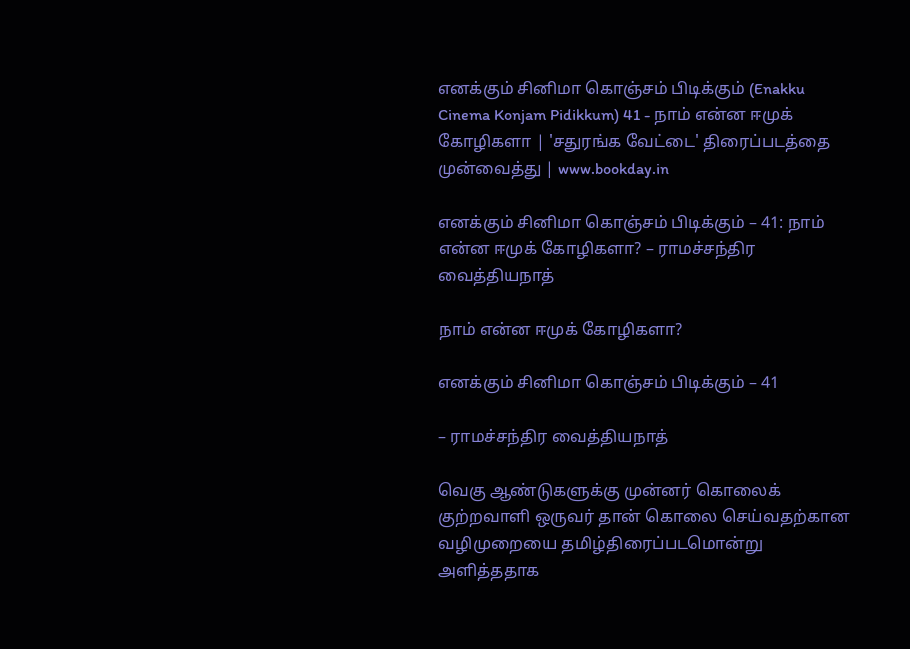எனக்கும் சினிமா கொஞ்சம் பிடிக்கும் (Enakku Cinema Konjam Pidikkum) 41 - நாம் என்ன ஈமுக் கோழிகளா | 'சதுரங்க வேட்டை' திரைப்படத்தை முன்வைத்து | www.bookday.in

எனக்கும் சினிமா கொஞ்சம் பிடிக்கும் – 41: நாம் என்ன ஈமுக் கோழிகளா? – ராமச்சந்திர வைத்தியநாத்

நாம் என்ன ஈமுக் கோழிகளா?

எனக்கும் சினிமா கொஞ்சம் பிடிக்கும் – 41

– ராமச்சந்திர வைத்தியநாத்

வெகு ஆண்டுகளுக்கு முன்னர் கொலைக் குற்றவாளி ஒருவர் தான் கொலை செய்வதற்கான வழிமுறையை தமிழ்திரைப்படமொன்று அளித்ததாக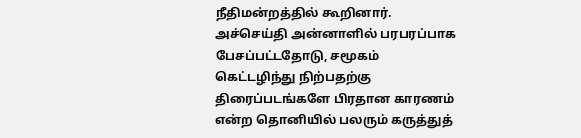நீதிமன்றத்தில் கூறினார். அச்செய்தி அன்னாளில் பரபரப்பாக பேசப்பட்டதோடு, சமூகம் கெட்டழிந்து நிற்பதற்கு திரைப்படங்களே பிரதான காரணம் என்ற தொனியில் பலரும் கருத்துத்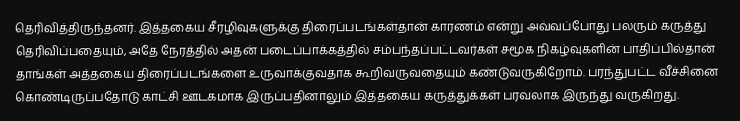தெரிவித்திருந்தனர். இத்தகைய சீரழிவுகளுக்கு திரைப்படங்கள்தான் காரணம் என்று அவ்வப்போது பலரும் கருத்து தெரிவிப்பதையும், அதே நேரத்தில் அதன் படைப்பாக்கத்தில் சம்பந்தப்பட்டவர்கள் சமூக நிகழ்வுகளின் பாதிப்பில்தான் தாங்கள் அத்தகைய திரைப்படங்களை உருவாக்குவதாக கூறிவருவதையும் கண்டுவருகிறோம். பரந்துபட்ட வீச்சினை கொண்டிருப்பதோடு காட்சி ஊடகமாக இருப்பதினாலும் இத்தகைய கருத்துக்கள் பரவலாக இருந்து வருகிறது.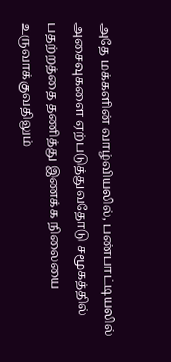அதே மக்களின் வாழ்வியலில், பண்பாட்டியலில் அசைவுகளை ஏற்படுத்துவதோடு சமூகத்தில் பதற்றத்தை தணித்து இணக்க நிலையை உருவாக்குவதிலும்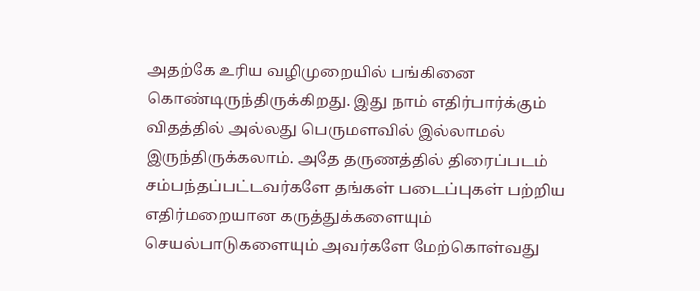அதற்கே உரிய வழிமுறையில் பங்கினை கொண்டிருந்திருக்கிறது. இது நாம் எதிர்பார்க்கும் விதத்தில் அல்லது பெருமளவில் இல்லாமல் இருந்திருக்கலாம். அதே தருணத்தில் திரைப்படம் சம்பந்தப்பட்டவர்களே தங்கள் படைப்புகள் பற்றிய எதிர்மறையான கருத்துக்களையும் செயல்பாடுகளையும் அவர்களே மேற்கொள்வது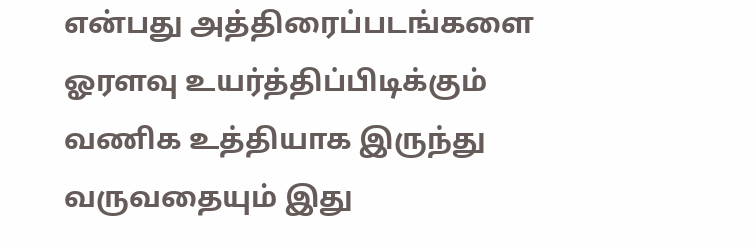என்பது அத்திரைப்படங்களை ஓரளவு உயர்த்திப்பிடிக்கும் வணிக உத்தியாக இருந்து வருவதையும் இது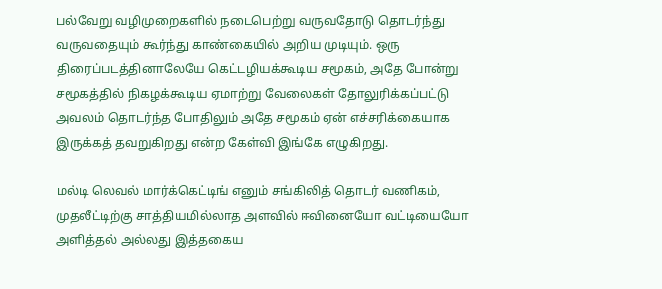பல்வேறு வழிமுறைகளில் நடைபெற்று வருவதோடு தொடர்ந்து வருவதையும் கூர்ந்து காண்கையில் அறிய முடியும். ஒரு திரைப்படத்தினாலேயே கெட்டழியக்கூடிய சமூகம், அதே போன்று சமூகத்தில் நிகழக்கூடிய ஏமாற்று வேலைகள் தோலுரிக்கப்பட்டு அவலம் தொடர்ந்த போதிலும் அதே சமூகம் ஏன் எச்சரிக்கையாக இருக்கத் தவறுகிறது என்ற கேள்வி இங்கே எழுகிறது.

மல்டி லெவல் மார்க்கெட்டிங் எனும் சங்கிலித் தொடர் வணிகம், முதலீட்டிற்கு சாத்தியமில்லாத அளவில் ஈவினையோ வட்டியையோ அளித்தல் அல்லது இத்தகைய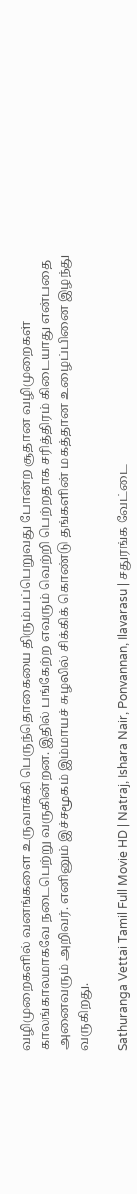வழிமுறைகளில் வனங்களை உருவாக்கி பெருந்தொகையை திரும்பப்பெறுவது போன்ற சூதான வழிமுறைகள் காலங்காலமாகவே நடைபெற்று வருகின்றன. இதில் பங்கேற்ற எவரும் வெற்றி பெற்றதாக சரித்திரம் கிடையாது என்பதை அனைவரும் அறிவர். எனினும் இச்சமூகம் இம்மாயச் சுழலில் சிக்கிக் கொண்டு தங்களின் மகத்தான உழைப்பினை இழந்து வருகிறது.

Sathuranga Vettai Tamil Full Movie HD | Natraj, Ishara Nair, Ponvannan, Ilavarasu | சதுரங்க வேட்டை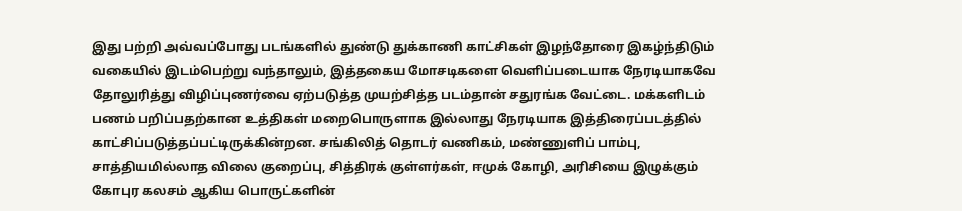இது பற்றி அவ்வப்போது படங்களில் துண்டு துக்காணி காட்சிகள் இழந்தோரை இகழ்ந்திடும் வகையில் இடம்பெற்று வந்தாலும், இத்தகைய மோசடிகளை வெளிப்படையாக நேரடியாகவே தோலுரித்து விழிப்புணர்வை ஏற்படுத்த முயற்சித்த படம்தான் சதுரங்க வேட்டை. மக்களிடம் பணம் பறிப்பதற்கான உத்திகள் மறைபொருளாக இல்லாது நேரடியாக இத்திரைப்படத்தில் காட்சிப்படுத்தப்பட்டிருக்கின்றன. சங்கிலித் தொடர் வணிகம், மண்ணுளிப் பாம்பு, சாத்தியமில்லாத விலை குறைப்பு, சித்திரக் குள்ளர்கள், ஈமுக் கோழி, அரிசியை இழுக்கும் கோபுர கலசம் ஆகிய பொருட்களின்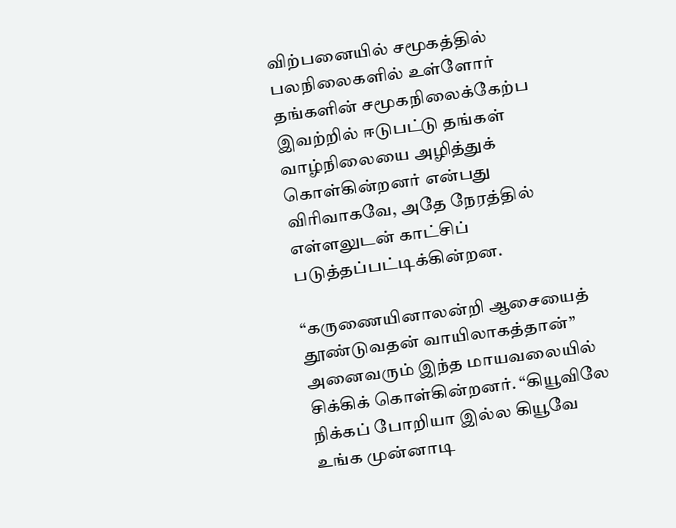விற்பனையில் சமூகத்தில் பலநிலைகளில் உள்ளோர் தங்களின் சமூகநிலைக்கேற்ப இவற்றில் ஈடுபட்டு தங்கள் வாழ்நிலையை அழித்துக் கொள்கின்றனர் என்பது விரிவாகவே, அதே நேரத்தில் எள்ளலுடன் காட்சிப் படுத்தப்பட்டிக்கின்றன.

“கருணையினாலன்றி ஆசையைத் தூண்டுவதன் வாயிலாகத்தான்” அனைவரும் இந்த மாயவலையில் சிக்கிக் கொள்கின்றனர். “கியூவிலே நிக்கப் போறியா இல்ல கியூவே உங்க முன்னாடி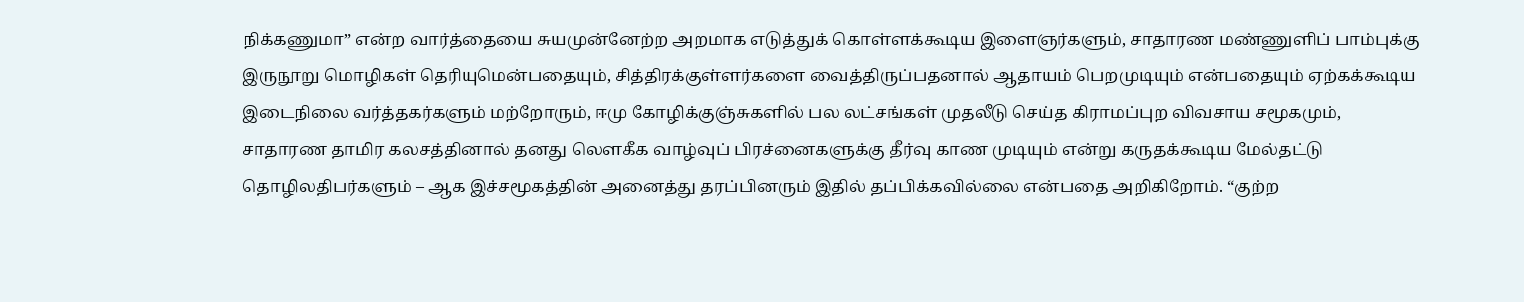நிக்கணுமா” என்ற வார்த்தையை சுயமுன்னேற்ற அறமாக எடுத்துக் கொள்ளக்கூடிய இளைஞர்களும், சாதாரண மண்ணுளிப் பாம்புக்கு இருநூறு மொழிகள் தெரியுமென்பதையும், சித்திரக்குள்ளர்களை வைத்திருப்பதனால் ஆதாயம் பெறமுடியும் என்பதையும் ஏற்கக்கூடிய இடைநிலை வர்த்தகர்களும் மற்றோரும், ஈமு கோழிக்குஞ்சுகளில் பல லட்சங்கள் முதலீடு செய்த கிராமப்புற விவசாய சமூகமும், சாதாரண தாமிர கலசத்தினால் தனது லௌகீக வாழ்வுப் பிரச்னைகளுக்கு தீர்வு காண முடியும் என்று கருதக்கூடிய மேல்தட்டு தொழிலதிபர்களும் – ஆக இச்சமூகத்தின் அனைத்து தரப்பினரும் இதில் தப்பிக்கவில்லை என்பதை அறிகிறோம். “குற்ற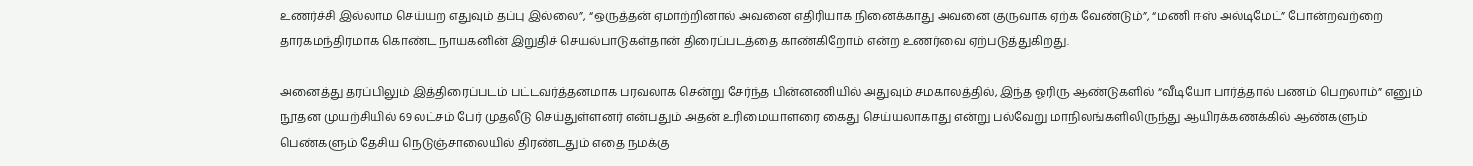உணர்ச்சி இல்லாம செய்யற எதுவும் தப்பு இல்லை”, “ஒருத்தன் ஏமாற்றினால் அவனை எதிரியாக நினைக்காது அவனை குருவாக ஏற்க வேண்டும்”, “மணி ஈஸ் அல்டிமேட்” போன்றவற்றை தாரகமந்திரமாக கொண்ட நாயகனின் இறுதிச் செயல்பாடுகள்தான் திரைப்படத்தை காண்கிறோம் என்ற உணர்வை ஏற்படுத்துகிறது.

அனைத்து தரப்பிலும் இத்திரைப்படம் பட்டவர்த்தனமாக பரவலாக சென்று சேர்ந்த பின்னணியில் அதுவும் சமகாலத்தில், இந்த ஓரிரு ஆண்டுகளில் “வீடியோ பார்த்தால் பணம் பெறலாம்” எனும் நூதன முயற்சியில் 69 லட்சம் பேர் முதலீடு செய்துள்ளனர் என்பதும் அதன் உரிமையாளரை கைது செய்யலாகாது என்று பல்வேறு மாநிலங்களிலிருந்து ஆயிரக்கணக்கில் ஆண்களும் பெண்களும் தேசிய நெடுஞ்சாலையில் திரண்டதும் எதை நமக்கு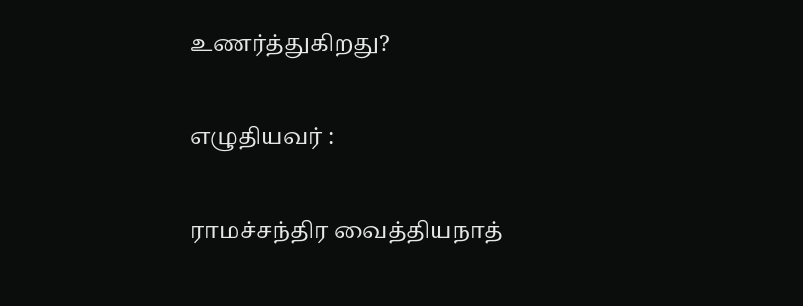உணர்த்துகிறது?

எழுதியவர் :

ராமச்சந்திர வைத்தியநாத்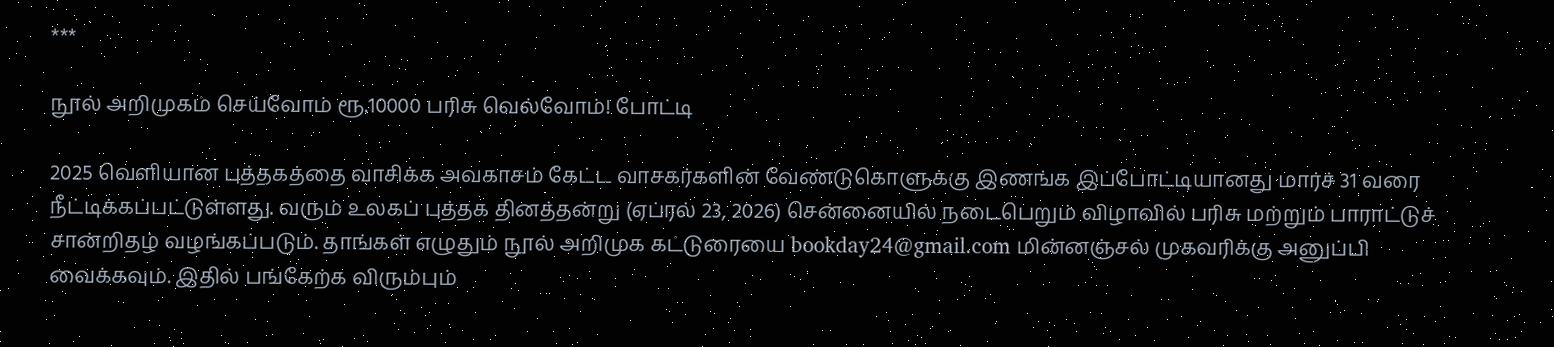***

நூல் அறிமுகம் செய்வோம் ரூ.10000 பரிசு வெல்வோம்! போட்டி

2025 வெளியான புத்தகத்தை வாசிக்க அவகாசம் கேட்ட வாசகர்களின் வேண்டுகொளுக்கு இணங்க இப்போட்டியானது மார்ச் 31 வரை நீட்டிக்கப்பட்டுள்ளது. வரும் உலகப் புத்தக தினத்தன்று (ஏப்ரல் 23, 2026) சென்னையில் நடைபெறும் விழாவில் பரிசு மற்றும் பாராட்டுச் சான்றிதழ் வழங்கப்படும். தாங்கள் எழுதும் நூல் அறிமுக கட்டுரையை bookday24@gmail.com மின்னஞ்சல் முகவரிக்கு அனுப்பி வைக்கவும். இதில் பங்கேற்க விரும்பும்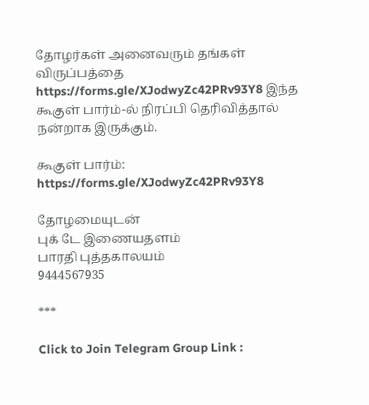தோழர்கள் அனைவரும் தங்கள் விருப்பத்தை https://forms.gle/XJodwyZc42PRv93Y8 இந்த கூகுள் பார்ம்-ல் நிரப்பி தெரிவித்தால் நன்றாக இருக்கும்.

கூகுள் பார்ம்: https://forms.gle/XJodwyZc42PRv93Y8

தோழமையுடன்
புக் டே இணையதளம்
பாரதி புத்தகாலயம்
9444567935

***

Click to Join Telegram Group Link :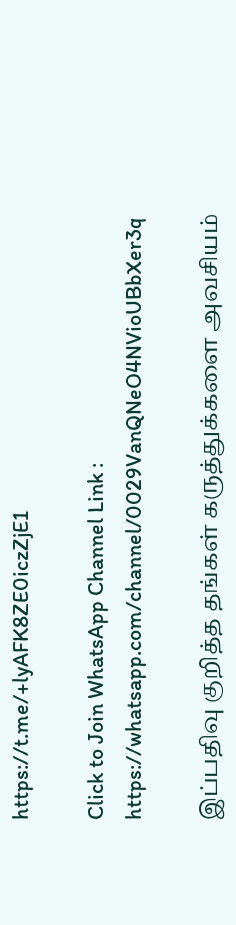https://t.me/+lyAFK8ZE0iczZjE1

Click to Join WhatsApp Channel Link : https://whatsapp.com/channel/0029VanQNeO4NVioUBbXer3q

இப்பதிவு குறித்த தங்கள் கருத்துக்களை அவசியம்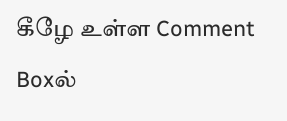கீழே உள்ள Comment Boxல்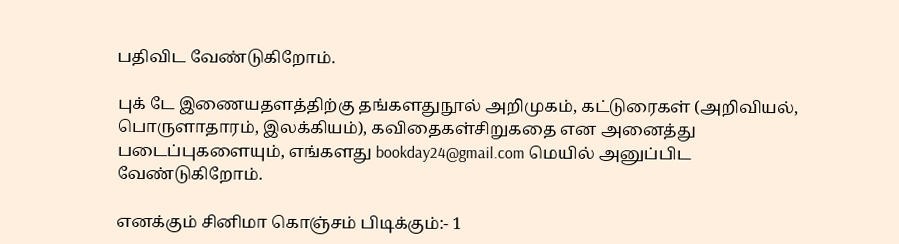பதிவிட வேண்டுகிறோம்.

புக் டே இணையதளத்திற்கு தங்களதுநூல் அறிமுகம், கட்டுரைகள் (அறிவியல், பொருளாதாரம், இலக்கியம்), கவிதைகள்சிறுகதை என அனைத்து  படைப்புகளையும், எங்களது bookday24@gmail.com மெயில் அனுப்பிட வேண்டுகிறோம்.

எனக்கும் சினிமா கொஞ்சம் பிடிக்கும்:- 1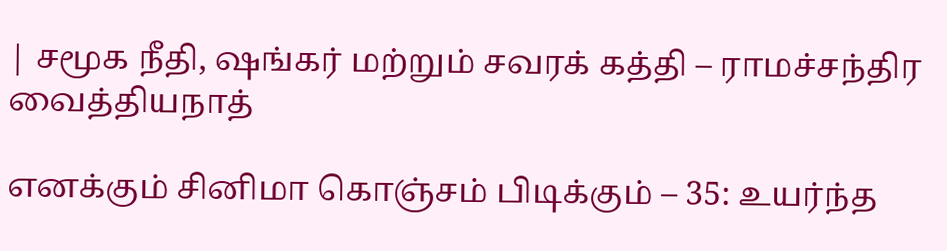| சமூக நீதி, ஷங்கர் மற்றும் சவரக் கத்தி – ராமச்சந்திர வைத்தியநாத்

எனக்கும் சினிமா கொஞ்சம் பிடிக்கும் – 35: உயர்ந்த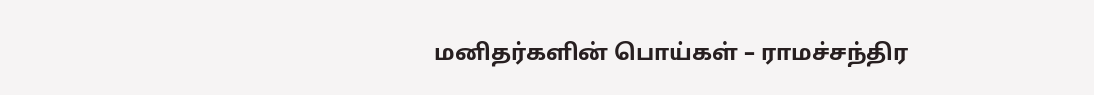மனிதர்களின் பொய்கள் – ராமச்சந்திர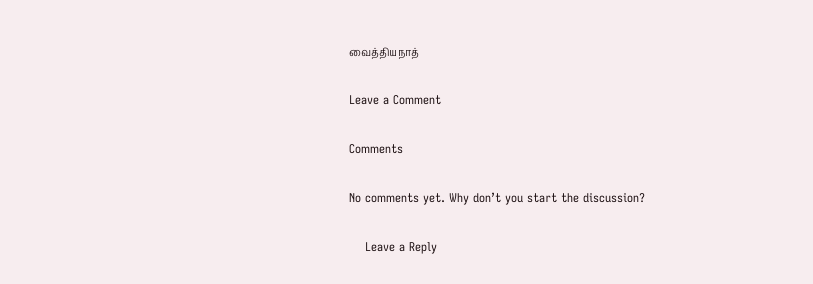வைத்தியநாத்

Leave a Comment

Comments

No comments yet. Why don’t you start the discussion?

    Leave a Reply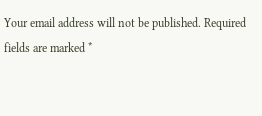Your email address will not be published. Required fields are marked *